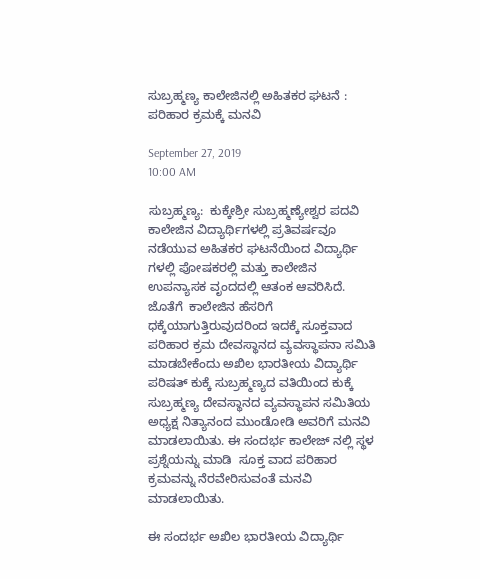ಸುಬ್ರಹ್ಮಣ್ಯ ಕಾಲೇಜಿನಲ್ಲಿ ಅಹಿತಕರ ಘಟನೆ : ಪರಿಹಾರ ಕ್ರಮಕ್ಕೆ ಮನವಿ

September 27, 2019
10:00 AM

ಸುಬ್ರಹ್ಮಣ್ಯ:  ಕುಕ್ಕೇಶ್ರೀ ಸುಬ್ರಹ್ಮಣ್ಯೇಶ್ವರ ಪದವಿ ಕಾಲೇಜಿನ ವಿದ್ಯಾರ್ಥಿಗಳಲ್ಲಿ ಪ್ರತಿವರ್ಷವೂ ನಡೆಯುವ ಅಹಿತಕರ ಘಟನೆಯಿಂದ ವಿದ್ಯಾರ್ಥಿ ಗಳಲ್ಲಿ ಪೋಷಕರಲ್ಲಿ ಮತ್ತು ಕಾಲೇಜಿನ ಉಪನ್ಯಾಸಕ ವೃಂದದಲ್ಲಿ ಆತಂಕ ಆವರಿಸಿದೆ. ಜೊತೆಗೆ  ಕಾಲೇಜಿನ ಹೆಸರಿಗೆ ಧಕ್ಕೆಯಾಗುತ್ತಿರುವುದರಿಂದ ಇದಕ್ಕೆ ಸೂಕ್ತವಾದ ಪರಿಹಾರ ಕ್ರಮ ದೇವಸ್ಥಾನದ ವ್ಯವಸ್ಥಾಪನಾ ಸಮಿತಿ ಮಾಡಬೇಕೆಂದು ಅಖಿಲ ಭಾರತೀಯ ವಿದ್ಯಾರ್ಥಿ ಪರಿಷತ್ ಕುಕ್ಕೆ ಸುಬ್ರಹ್ಮಣ್ಯದ ವತಿಯಿಂದ ಕುಕ್ಕೆ ಸುಬ್ರಹ್ಮಣ್ಯ ದೇವಸ್ಥಾನದ ವ್ಯವಸ್ಥಾಪನ ಸಮಿತಿಯ ಅಧ್ಯಕ್ಷ ನಿತ್ಯಾನಂದ ಮುಂಡೋಡಿ ಅವರಿಗೆ ಮನವಿ ಮಾಡಲಾಯಿತು. ಈ ಸಂದರ್ಭ ಕಾಲೇಜ್ ನಲ್ಲಿ ಸ್ಥಳ ಪ್ರಶ್ನೆಯನ್ನು ಮಾಡಿ  ಸೂಕ್ತ ವಾದ ಪರಿಹಾರ ಕ್ರಮವನ್ನು ನೆರವೇರಿಸುವಂತೆ ಮನವಿ ಮಾಡಲಾಯಿತು.

ಈ ಸಂದರ್ಭ ಅಖಿಲ ಭಾರತೀಯ ವಿದ್ಯಾರ್ಥಿ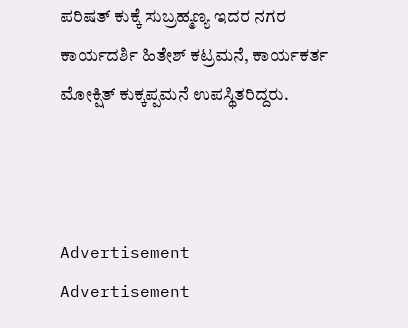ಪರಿಷತ್ ಕುಕ್ಕೆ ಸುಬ್ರಹ್ಮಣ್ಯ ಇದರ ನಗರ ಕಾರ್ಯದರ್ಶಿ ಹಿತೇಶ್ ಕಟ್ರಮನೆ, ಕಾರ್ಯಕರ್ತ ಮೋಕ್ಷಿತ್ ಕುಕ್ಕಪ್ಪಮನೆ ಉಪಸ್ಥಿತರಿದ್ದರು.



Advertisement
Advertisement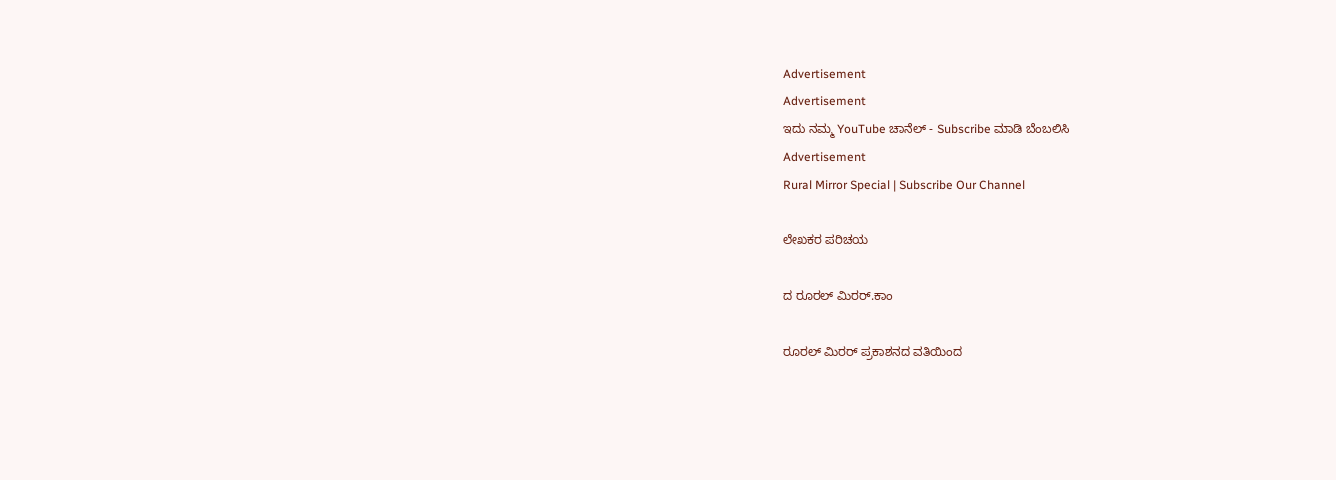Advertisement
Advertisement
ಇದು ನಮ್ಮ YouTube ಚಾನೆಲ್ - Subscribe ಮಾಡಿ ಬೆಂಬಲಿಸಿ
Advertisement
Rural Mirror Special | Subscribe Our Channel

ಲೇಖಕರ ಪರಿಚಯ

ದ ರೂರಲ್ ಮಿರರ್.ಕಾಂ

ರೂರಲ್‌ ಮಿರರ್‌ ಪ್ರಕಾಶನದ ವತಿಯಿಂದ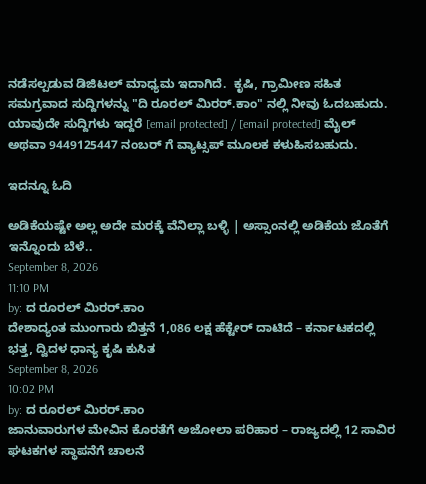ನಡೆಸಲ್ಪಡುವ ಡಿಜಿಟಲ್‌ ಮಾಧ್ಯಮ ಇದಾಗಿದೆ.  ಕೃಷಿ, ಗ್ರಾಮೀಣ ಸಹಿತ ಸಮಗ್ರವಾದ ಸುದ್ದಿಗಳನ್ನು "ದಿ ರೂರಲ್‌ ಮಿರರ್‌.ಕಾಂ" ನಲ್ಲಿ ನೀವು ಓದಬಹುದು. ಯಾವುದೇ ಸುದ್ದಿಗಳು ಇದ್ದರೆ [email protected] / [email protected] ಮೈಲ್ ಅಥವಾ 9449125447 ನಂಬರ್ ಗೆ ವ್ಯಾಟ್ಸಪ್ ಮೂಲಕ ಕಳುಹಿಸಬಹುದು.

ಇದನ್ನೂ ಓದಿ

ಅಡಿಕೆಯಷ್ಟೇ ಅಲ್ಲ ಅದೇ ಮರಕ್ಕೆ ವೆನಿಲ್ಲಾ ಬಳ್ಳಿ | ಅಸ್ಸಾಂನಲ್ಲಿ ಅಡಿಕೆಯ ಜೊತೆಗೆ ಇನ್ನೊಂದು ಬೆಳೆ..
September 8, 2026
11:10 PM
by: ದ ರೂರಲ್ ಮಿರರ್.ಕಾಂ
ದೇಶಾದ್ಯಂತ ಮುಂಗಾರು ಬಿತ್ತನೆ 1,086 ಲಕ್ಷ ಹೆಕ್ಟೇರ್ ದಾಟಿದೆ – ಕರ್ನಾಟಕದಲ್ಲಿ ಭತ್ತ, ದ್ವಿದಳ ಧಾನ್ಯ ಕೃಷಿ ಕುಸಿತ
September 8, 2026
10:02 PM
by: ದ ರೂರಲ್ ಮಿರರ್.ಕಾಂ
ಜಾನುವಾರುಗಳ ಮೇವಿನ ಕೊರತೆಗೆ ಅಜೋಲಾ ಪರಿಹಾರ – ರಾಜ್ಯದಲ್ಲಿ 12 ಸಾವಿರ ಘಟಕಗಳ ಸ್ಥಾಪನೆಗೆ ಚಾಲನೆ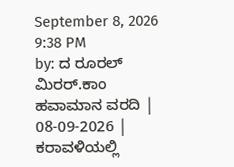September 8, 2026
9:38 PM
by: ದ ರೂರಲ್ ಮಿರರ್.ಕಾಂ
ಹವಾಮಾನ ವರದಿ | 08-09-2026 | ಕರಾವಳಿಯಲ್ಲಿ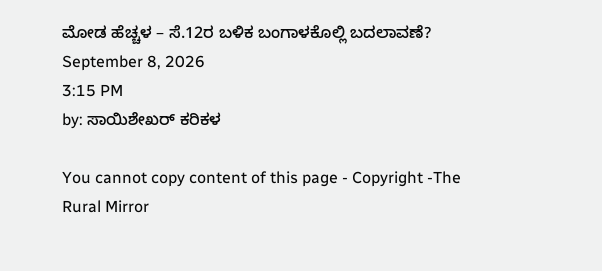ಮೋಡ ಹೆಚ್ಚಳ – ಸೆ.12ರ ಬಳಿಕ ಬಂಗಾಳಕೊಲ್ಲಿ ಬದಲಾವಣೆ?
September 8, 2026
3:15 PM
by: ಸಾಯಿಶೇಖರ್ ಕರಿಕಳ

You cannot copy content of this page - Copyright -The Rural Mirror